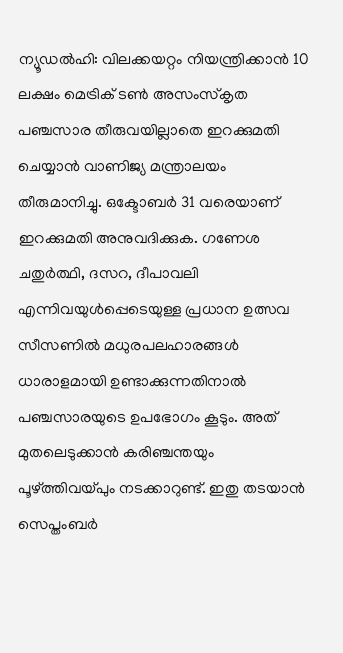ന്യൂഡൽഹി: വിലക്കയറ്റം നിയന്ത്രിക്കാൻ 10 ലക്ഷം മെട്രിക് ടൺ അസംസ്കൃത പഞ്ചസാര തീരുവയില്ലാതെ ഇറക്കുമതി ചെയ്യാൻ വാണിജ്യ മന്ത്രാലയം തീരുമാനിച്ചു. ഒക്ടോബർ 31 വരെയാണ് ഇറക്കുമതി അനുവദിക്കുക. ഗണേശ ചതുർത്ഥി, ദസറ, ദീപാവലി എന്നിവയുൾപ്പെടെയുള്ള പ്രധാന ഉത്സവ സീസണിൽ മധുരപലഹാരങ്ങൾ ധാരാളമായി ഉണ്ടാക്കുന്നതിനാൽ പഞ്ചസാരയുടെ ഉപഭോഗം കൂടും. അത് മുതലെടുക്കാൻ കരിഞ്ചന്തയും പൂഴ്ത്തിവയ്പും നടക്കാറുണ്ട്. ഇതു തടയാൻ സെപ്തംബർ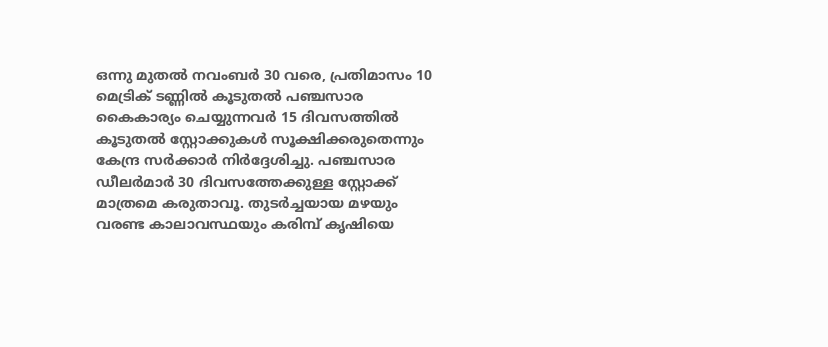ഒന്നു മുതൽ നവംബർ 30 വരെ, പ്രതിമാസം 10 മെട്രിക് ടണ്ണിൽ കൂടുതൽ പഞ്ചസാര കൈകാര്യം ചെയ്യുന്നവർ 15 ദിവസത്തിൽ കൂടുതൽ സ്റ്റോക്കുകൾ സൂക്ഷിക്കരുതെന്നും കേന്ദ്ര സർക്കാർ നിർദ്ദേശിച്ചു. പഞ്ചസാര ഡീലർമാർ 30 ദിവസത്തേക്കുള്ള സ്റ്റോക്ക് മാത്രമെ കരുതാവൂ. തുടർച്ചയായ മഴയും വരണ്ട കാലാവസ്ഥയും കരിമ്പ് കൃഷിയെ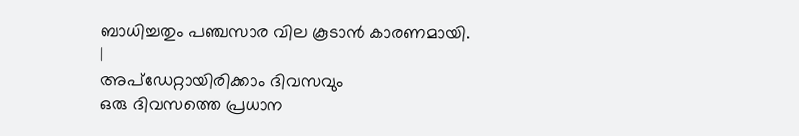ബാധിച്ചതും പഞ്ചസാര വില കൂടാൻ കാരണമായി.
|
അപ്ഡേറ്റായിരിക്കാം ദിവസവും
ഒരു ദിവസത്തെ പ്രധാന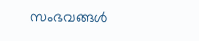സംഭവങ്ങൾ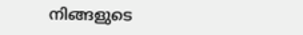നിങ്ങളുടെ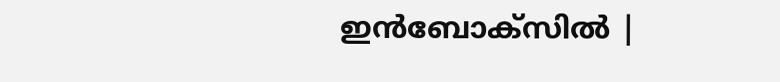ഇൻബോക്സിൽ |